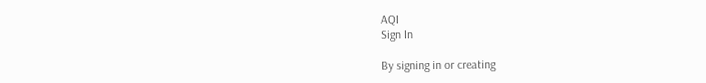AQI
Sign In

By signing in or creating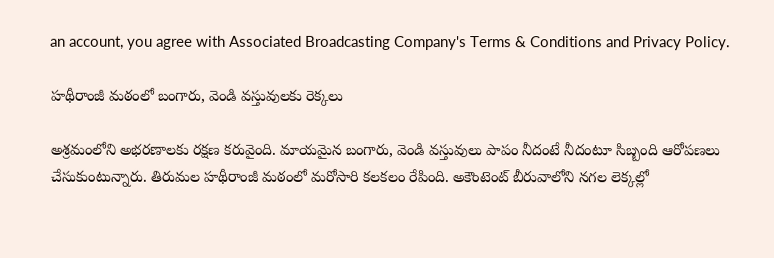an account, you agree with Associated Broadcasting Company's Terms & Conditions and Privacy Policy.

హథీరాంజీ మఠంలో బంగారు, వెండి వస్తువులకు రెక్కలు

అశ్రమంలోని అభరణాలకు రక్షణ కరువైంది. మాయమైన బంగారు, వెండి వస్తువులు పాపం నీదంటే నీదంటూ సిబ్బంది ఆరోపణలు చేసుకుంటున్నారు. తిరుమల హథీరాంజీ మఠంలో మరోసారి కలకలం రేపింది. అకౌంటెంట్ బీరువాలోని నగల లెక్కల్లో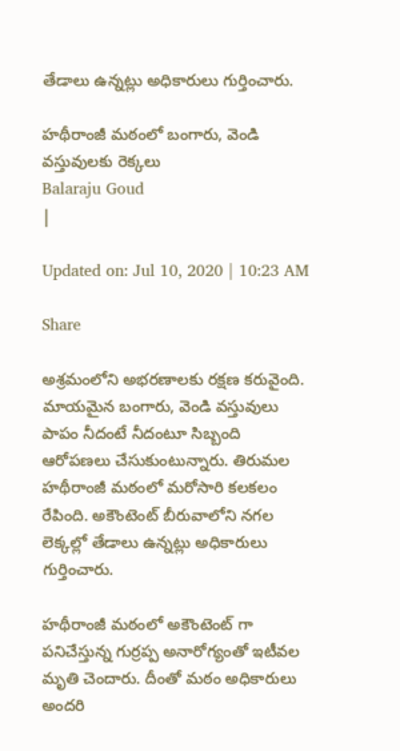తేడాలు ఉన్నట్లు అధికారులు గుర్తించారు.

హథీరాంజీ మఠంలో బంగారు, వెండి వస్తువులకు రెక్కలు
Balaraju Goud
|

Updated on: Jul 10, 2020 | 10:23 AM

Share

అశ్రమంలోని అభరణాలకు రక్షణ కరువైంది. మాయమైన బంగారు, వెండి వస్తువులు పాపం నీదంటే నీదంటూ సిబ్బంది ఆరోపణలు చేసుకుంటున్నారు. తిరుమల హథీరాంజీ మఠంలో మరోసారి కలకలం రేపింది. అకౌంటెంట్ బీరువాలోని నగల లెక్కల్లో తేడాలు ఉన్నట్లు అధికారులు గుర్తించారు.

హథీరాంజీ మఠంలో అకౌంటెంట్ గా పనిచేస్తున్న గుర్రప్ప అనారోగ్యంతో ఇటీవల మృతి చెందారు. దీంతో మఠం అధికారులు అందరి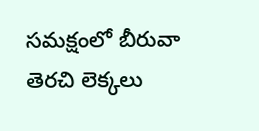సమక్షంలో బీరువా తెరచి లెక్కలు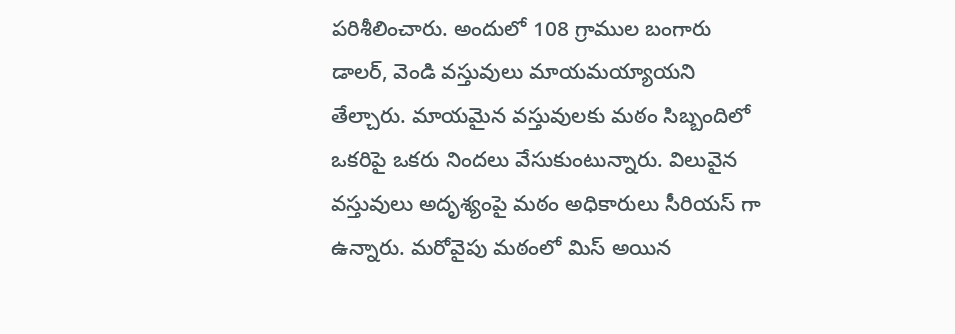పరిశీలించారు. అందులో 108 గ్రాముల బంగారు డాలర్, వెండి వస్తువులు మాయమయ్యాయని తేల్చారు. మాయమైన వస్తువులకు మఠం సిబ్బందిలో ఒకరిపై ఒకరు నిందలు వేసుకుంటున్నారు. విలువైన వస్తువులు అదృశ్యంపై మఠం అధికారులు సీరియస్ గా ఉన్నారు. మరోవైపు మఠంలో మిస్ అయిన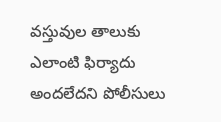వస్తువుల తాలుకు ఎలాంటి ఫిర్యాదు అందలేదని పోలీసులు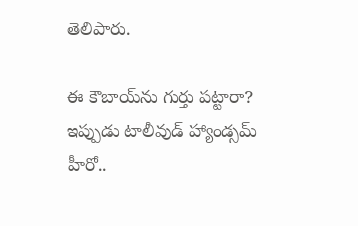తెలిపారు.

ఈ కౌబాయ్‌ను గుర్తు పట్టారా? ఇప్పుడు టాలీవుడ్ హ్యాండ్సమ్ హీరో..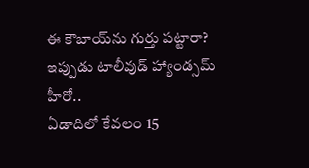ఈ కౌబాయ్‌ను గుర్తు పట్టారా? ఇప్పుడు టాలీవుడ్ హ్యాండ్సమ్ హీరో..
ఏడాదిలో కేవలం 15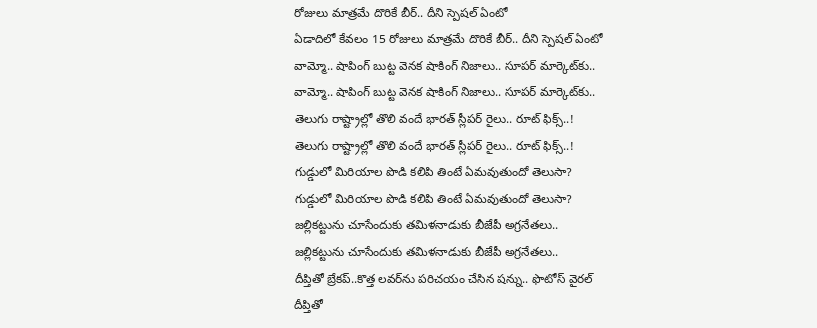రోజులు మాత్రమే దొరికే బీర్.. దీని స్పెషల్‌ ఏంటో
ఏడాదిలో కేవలం 15 రోజులు మాత్రమే దొరికే బీర్.. దీని స్పెషల్‌ ఏంటో
వామ్మో.. షాపింగ్ బుట్ట వెనక షాకింగ్ నిజాలు.. సూపర్ మార్కెట్‌కు..
వామ్మో.. షాపింగ్ బుట్ట వెనక షాకింగ్ నిజాలు.. సూపర్ మార్కెట్‌కు..
తెలుగు రాష్ట్రాల్లో తొలి వందే భారత్ స్లీపర్ రైలు.. రూట్ ఫిక్స్..!
తెలుగు రాష్ట్రాల్లో తొలి వందే భారత్ స్లీపర్ రైలు.. రూట్ ఫిక్స్..!
గుడ్డులో మిరియాల పొడి కలిపి తింటే ఏమవుతుందో తెలుసా?
గుడ్డులో మిరియాల పొడి కలిపి తింటే ఏమవుతుందో తెలుసా?
జల్లికట్టును చూసేందుకు తమిళనాడుకు బీజేపీ అగ్రనేతలు..
జల్లికట్టును చూసేందుకు తమిళనాడుకు బీజేపీ అగ్రనేతలు..
దీప్తితో బ్రేకప్..కొత్త లవర్‌ను పరిచయం చేసిన షన్ను.. ఫొటోస్ వైరల్
దీప్తితో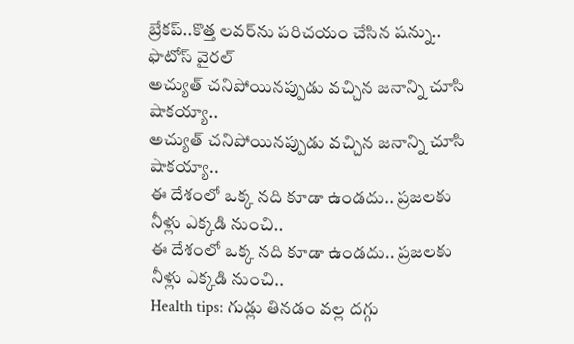బ్రేకప్..కొత్త లవర్‌ను పరిచయం చేసిన షన్ను.. ఫొటోస్ వైరల్
అచ్యుత్ చనిపోయినప్పుడు వచ్చిన జనాన్ని చూసి షాకయ్యా..
అచ్యుత్ చనిపోయినప్పుడు వచ్చిన జనాన్ని చూసి షాకయ్యా..
ఈ దేశంలో ఒక్క నది కూడా ఉండదు.. ప్రజలకు నీళ్లు ఎక్కడి నుంచి..
ఈ దేశంలో ఒక్క నది కూడా ఉండదు.. ప్రజలకు నీళ్లు ఎక్కడి నుంచి..
Health tips: గుడ్లు తినడం వల్ల దగ్గు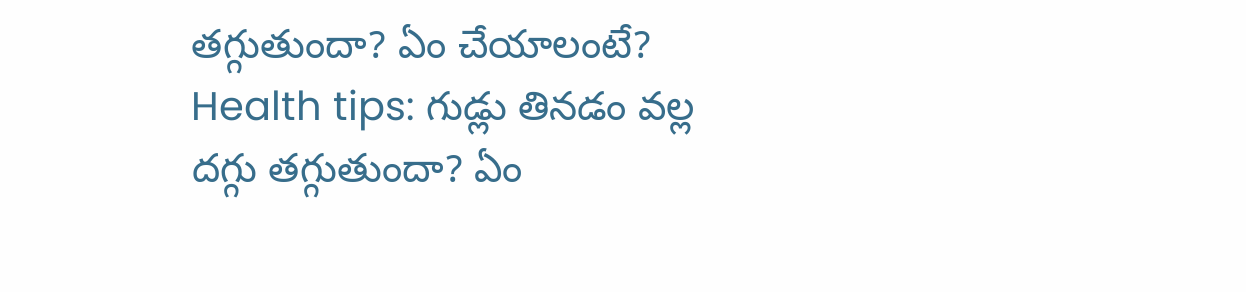తగ్గుతుందా? ఏం చేయాలంటే?
Health tips: గుడ్లు తినడం వల్ల దగ్గు తగ్గుతుందా? ఏం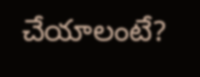చేయాలంటే?